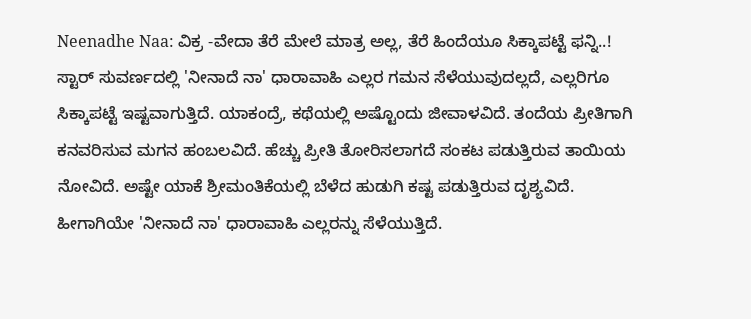Neenadhe Naa: ವಿಕ್ರ -ವೇದಾ ತೆರೆ ಮೇಲೆ ಮಾತ್ರ ಅಲ್ಲ, ತೆರೆ ಹಿಂದೆಯೂ ಸಿಕ್ಕಾಪಟ್ಟೆ ಫನ್ನಿ..!
ಸ್ಟಾರ್ ಸುವರ್ಣದಲ್ಲಿ 'ನೀನಾದೆ ನಾ' ಧಾರಾವಾಹಿ ಎಲ್ಲರ ಗಮನ ಸೆಳೆಯುವುದಲ್ಲದೆ, ಎಲ್ಲರಿಗೂ ಸಿಕ್ಕಾಪಟ್ಟೆ ಇಷ್ಟವಾಗುತ್ತಿದೆ. ಯಾಕಂದ್ರೆ, ಕಥೆಯಲ್ಲಿ ಅಷ್ಟೊಂದು ಜೀವಾಳವಿದೆ. ತಂದೆಯ ಪ್ರೀತಿಗಾಗಿ ಕನವರಿಸುವ ಮಗನ ಹಂಬಲವಿದೆ. ಹೆಚ್ಚು ಪ್ರೀತಿ ತೋರಿಸಲಾಗದೆ ಸಂಕಟ ಪಡುತ್ತಿರುವ ತಾಯಿಯ ನೋವಿದೆ. ಅಷ್ಟೇ ಯಾಕೆ ಶ್ರೀಮಂತಿಕೆಯಲ್ಲಿ ಬೆಳೆದ ಹುಡುಗಿ ಕಷ್ಟ ಪಡುತ್ತಿರುವ ದೃಶ್ಯವಿದೆ.
ಹೀಗಾಗಿಯೇ 'ನೀನಾದೆ ನಾ' ಧಾರಾವಾಹಿ ಎಲ್ಲರನ್ನು ಸೆಳೆಯುತ್ತಿದೆ.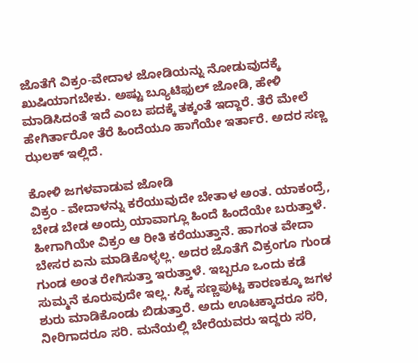ಜೊತೆಗೆ ವಿಕ್ರಂ-ವೇದಾಳ ಜೋಡಿಯನ್ನು ನೋಡುವುದಕ್ಕೆ ಖುಷಿಯಾಗಬೇಕು. ಅಷ್ಟು ಬ್ಯೂಟಿಫುಲ್ ಜೋಡಿ, ಹೇಳಿ ಮಾಡಿಸಿದಂತೆ ಇದೆ ಎಂಬ ಪದಕ್ಕೆ ತಕ್ಕಂತೆ ಇದ್ದಾರೆ. ತೆರೆ ಮೇಲೆ ಹೇಗಿರ್ತಾರೋ ತೆರೆ ಹಿಂದೆಯೂ ಹಾಗೆಯೇ ಇರ್ತಾರೆ. ಅದರ ಸಣ್ಣ ಝಲಕ್ ಇಲ್ಲಿದೆ.

ಕೋಳಿ ಜಗಳವಾಡುವ ಜೋಡಿ
ವಿಕ್ರಂ - ವೇದಾಳನ್ನು ಕರೆಯುವುದೇ ಬೇತಾಳ ಅಂತ. ಯಾಕಂದ್ರೆ, ಬೇಡ ಬೇಡ ಅಂದ್ರು ಯಾವಾಗ್ಲೂ ಹಿಂದೆ ಹಿಂದೆಯೇ ಬರುತ್ತಾಳೆ. ಹೀಗಾಗಿಯೇ ವಿಕ್ರಂ ಆ ರೀತಿ ಕರೆಯುತ್ತಾನೆ. ಹಾಗಂತ ವೇದಾ ಬೇಸರ ಏನು ಮಾಡಿಕೊಳ್ಳಲ್ಲ. ಅದರ ಜೊತೆಗೆ ವಿಕ್ರಂಗೂ ಗುಂಡ ಗುಂಡ ಅಂತ ರೇಗಿಸುತ್ತಾ ಇರುತ್ತಾಳೆ. ಇಬ್ಬರೂ ಒಂದು ಕಡೆ ಸುಮ್ಮನೆ ಕೂರುವುದೇ ಇಲ್ಲ. ಸಿಕ್ಕ ಸಣ್ಣಪುಟ್ಟ ಕಾರಣಕ್ಕೂ ಜಗಳ ಶುರು ಮಾಡಿಕೊಂಡು ಬಿಡುತ್ತಾರೆ. ಅದು ಊಟಕ್ಕಾದರೂ ಸರಿ, ನೀರಿಗಾದರೂ ಸರಿ. ಮನೆಯಲ್ಲಿ ಬೇರೆಯವರು ಇದ್ದರು ಸರಿ,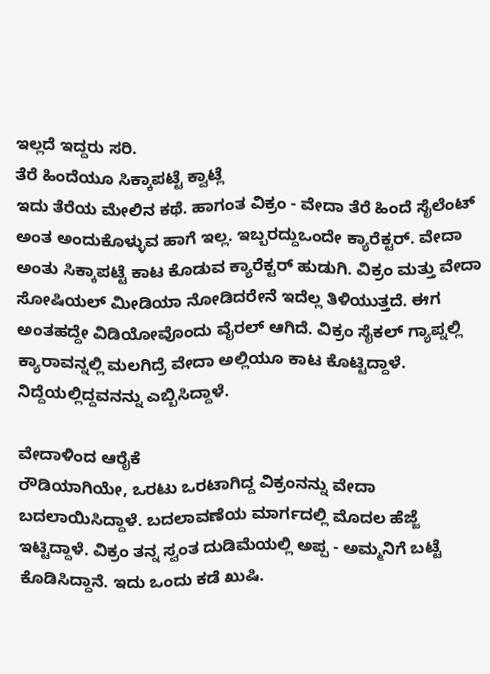ಇಲ್ಲದೆ ಇದ್ದರು ಸರಿ.
ತೆರೆ ಹಿಂದೆಯೂ ಸಿಕ್ಕಾಪಟ್ಟೆ ಕ್ವಾಟ್ಲೆ
ಇದು ತೆರೆಯ ಮೇಲಿನ ಕಥೆ. ಹಾಗಂತ ವಿಕ್ರಂ - ವೇದಾ ತೆರೆ ಹಿಂದೆ ಸೈಲೆಂಟ್ ಅಂತ ಅಂದುಕೊಳ್ಳುವ ಹಾಗೆ ಇಲ್ಲ. ಇಬ್ಬರದ್ದುಒಂದೇ ಕ್ಯಾರೆಕ್ಟರ್. ವೇದಾ ಅಂತು ಸಿಕ್ಕಾಪಟ್ಟೆ ಕಾಟ ಕೊಡುವ ಕ್ಯಾರೆಕ್ಟರ್ ಹುಡುಗಿ. ವಿಕ್ರಂ ಮತ್ತು ವೇದಾ ಸೋಷಿಯಲ್ ಮೀಡಿಯಾ ನೋಡಿದರೇನೆ ಇದೆಲ್ಲ ತಿಳಿಯುತ್ತದೆ. ಈಗ ಅಂತಹದ್ದೇ ವಿಡಿಯೋವೊಂದು ವೈರಲ್ ಆಗಿದೆ. ವಿಕ್ರಂ ಸೈಕಲ್ ಗ್ಯಾಪ್ನಲ್ಲಿ ಕ್ಯಾರಾವನ್ನಲ್ಲಿ ಮಲಗಿದ್ರೆ ವೇದಾ ಅಲ್ಲಿಯೂ ಕಾಟ ಕೊಟ್ಟಿದ್ದಾಳೆ. ನಿದ್ದೆಯಲ್ಲಿದ್ದವನನ್ನು ಎಬ್ಬಿಸಿದ್ದಾಳೆ.

ವೇದಾಳಿಂದ ಆರೈಕೆ
ರೌಡಿಯಾಗಿಯೇ, ಒರಟು ಒರಟಾಗಿದ್ದ ವಿಕ್ರಂನನ್ನು ವೇದಾ ಬದಲಾಯಿಸಿದ್ದಾಳೆ. ಬದಲಾವಣೆಯ ಮಾರ್ಗದಲ್ಲಿ ಮೊದಲ ಹೆಜ್ಜೆ ಇಟ್ಟಿದ್ದಾಳೆ. ವಿಕ್ರಂ ತನ್ನ ಸ್ವಂತ ದುಡಿಮೆಯಲ್ಲಿ ಅಪ್ಪ - ಅಮ್ಮನಿಗೆ ಬಟ್ಟೆ ಕೊಡಿಸಿದ್ದಾನೆ. ಇದು ಒಂದು ಕಡೆ ಖುಷಿ.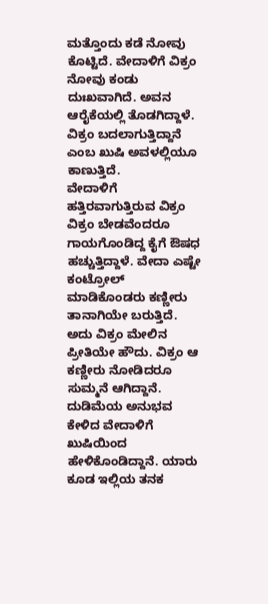ಮತ್ತೊಂದು ಕಡೆ ನೋವು ಕೊಟ್ಟಿದೆ. ವೇದಾಳಿಗೆ ವಿಕ್ರಂ ನೋವು ಕಂಡು ದುಃಖವಾಗಿದೆ. ಅವನ ಆರೈಕೆಯಲ್ಲಿ ತೊಡಗಿದ್ದಾಳೆ. ವಿಕ್ರಂ ಬದಲಾಗುತ್ತಿದ್ದಾನೆ ಎಂಬ ಖುಷಿ ಅವಳಲ್ಲಿಯೂ ಕಾಣುತ್ತಿದೆ.
ವೇದಾಳಿಗೆ ಹತ್ತಿರವಾಗುತ್ತಿರುವ ವಿಕ್ರಂ
ವಿಕ್ರಂ ಬೇಡವೆಂದರೂ ಗಾಯಗೊಂಡಿದ್ದ ಕೈಗೆ ಔಷಧ ಹಚ್ಚುತ್ತಿದ್ದಾಳೆ. ವೇದಾ ಎಷ್ಟೇ ಕಂಟ್ರೋಲ್ ಮಾಡಿಕೊಂಡರು ಕಣ್ಣೀರು ತಾನಾಗಿಯೇ ಬರುತ್ತಿದೆ. ಅದು ವಿಕ್ರಂ ಮೇಲಿನ ಪ್ರೀತಿಯೇ ಹೌದು. ವಿಕ್ರಂ ಆ ಕಣ್ಣೀರು ನೋಡಿದರೂ ಸುಮ್ಮನೆ ಆಗಿದ್ದಾನೆ. ದುಡಿಮೆಯ ಅನುಭವ ಕೇಳಿದ ವೇದಾಳಿಗೆ ಖುಷಿಯಿಂದ ಹೇಳಿಕೊಂಡಿದ್ದಾನೆ. ಯಾರು ಕೂಡ ಇಲ್ಲಿಯ ತನಕ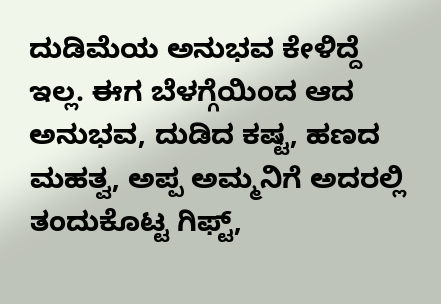ದುಡಿಮೆಯ ಅನುಭವ ಕೇಳಿದ್ದೆ ಇಲ್ಲ. ಈಗ ಬೆಳಗ್ಗೆಯಿಂದ ಆದ ಅನುಭವ, ದುಡಿದ ಕಷ್ಟ, ಹಣದ ಮಹತ್ವ, ಅಪ್ಪ ಅಮ್ಮನಿಗೆ ಅದರಲ್ಲಿ ತಂದುಕೊಟ್ಟ ಗಿಫ್ಟ್,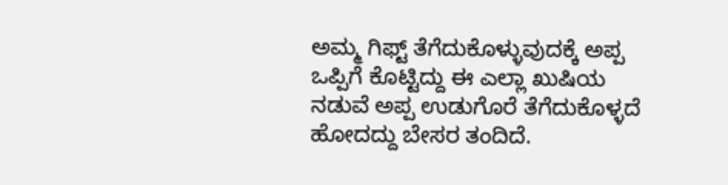ಅಮ್ಮ ಗಿಫ್ಟ್ ತೆಗೆದುಕೊಳ್ಳುವುದಕ್ಕೆ ಅಪ್ಪ ಒಪ್ಪಿಗೆ ಕೊಟ್ಟಿದ್ದು ಈ ಎಲ್ಲಾ ಖುಷಿಯ ನಡುವೆ ಅಪ್ಪ ಉಡುಗೊರೆ ತೆಗೆದುಕೊಳ್ಳದೆ ಹೋದದ್ದು ಬೇಸರ ತಂದಿದೆ.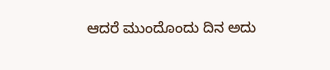ಆದರೆ ಮುಂದೊಂದು ದಿನ ಅದು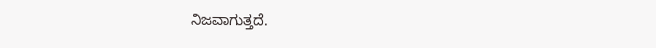ನಿಜವಾಗುತ್ತದೆ.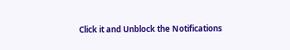Click it and Unblock the Notifications